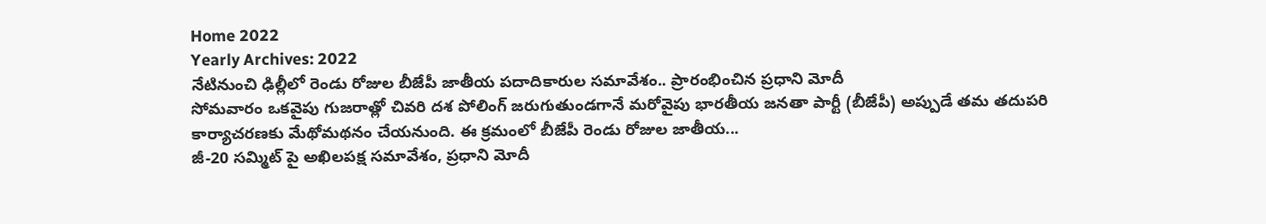Home 2022
Yearly Archives: 2022
నేటినుంచి ఢిల్లీలో రెండు రోజుల బీజేపీ జాతీయ పదాదికారుల సమావేశం.. ప్రారంభించిన ప్రధాని మోదీ
సోమవారం ఒకవైపు గుజరాత్లో చివరి దశ పోలింగ్ జరుగుతుండగానే మరోవైపు భారతీయ జనతా పార్టీ (బీజేపీ) అప్పుడే తమ తదుపరి కార్యాచరణకు మేథోమథనం చేయనుంది. ఈ క్రమంలో బీజేపీ రెండు రోజుల జాతీయ...
జీ-20 సమ్మిట్ పై అఖిలపక్ష సమావేశం, ప్రధాని మోదీ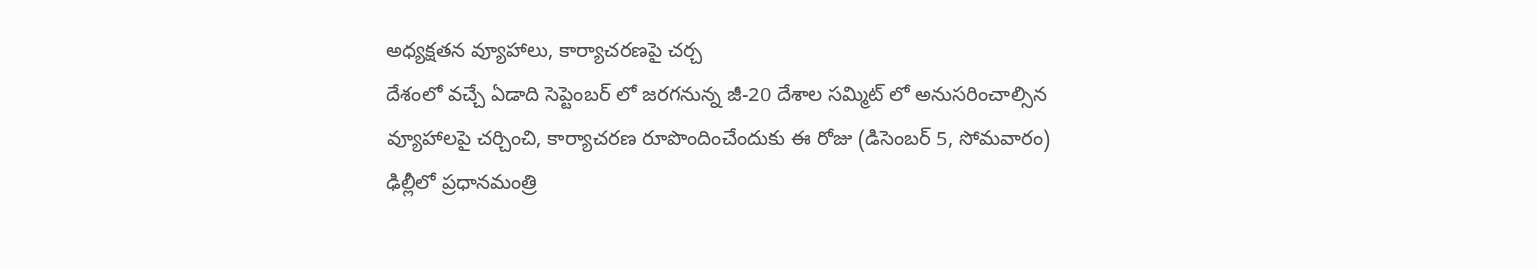అధ్యక్షతన వ్యూహాలు, కార్యాచరణపై చర్చ
దేశంలో వచ్చే ఏడాది సెప్టెంబర్ లో జరగనున్న జీ-20 దేశాల సమ్మిట్ లో అనుసరించాల్సిన వ్యూహాలపై చర్చించి, కార్యాచరణ రూపొందించేందుకు ఈ రోజు (డిసెంబర్ 5, సోమవారం) ఢిల్లీలో ప్రధానమంత్రి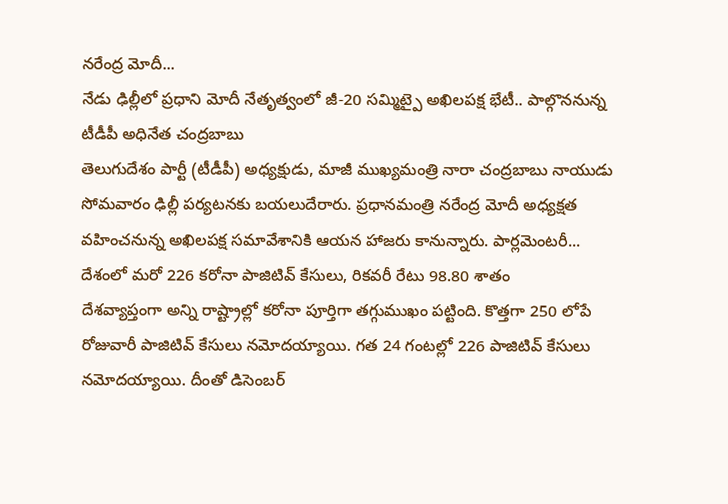నరేంద్ర మోదీ...
నేడు ఢిల్లీలో ప్రధాని మోదీ నేతృత్వంలో జీ-20 సమ్మిట్పై అఖిలపక్ష భేటీ.. పాల్గొననున్న టీడీపీ అధినేత చంద్రబాబు
తెలుగుదేశం పార్టీ (టీడీపీ) అధ్యక్షుడు, మాజీ ముఖ్యమంత్రి నారా చంద్రబాబు నాయుడు సోమవారం ఢిల్లీ పర్యటనకు బయలుదేరారు. ప్రధానమంత్రి నరేంద్ర మోదీ అధ్యక్షత వహించనున్న అఖిలపక్ష సమావేశానికి ఆయన హాజరు కానున్నారు. పార్లమెంటరీ...
దేశంలో మరో 226 కరోనా పాజిటివ్ కేసులు, రికవరీ రేటు 98.80 శాతం
దేశవ్యాప్తంగా అన్ని రాష్ట్రాల్లో కరోనా పూర్తిగా తగ్గుముఖం పట్టింది. కొత్తగా 250 లోపే రోజువారీ పాజిటివ్ కేసులు నమోదయ్యాయి. గత 24 గంటల్లో 226 పాజిటివ్ కేసులు నమోదయ్యాయి. దీంతో డిసెంబర్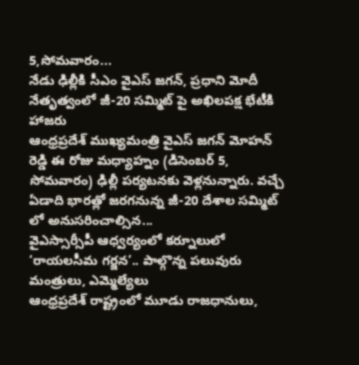5,సోమవారం...
నేడు ఢిల్లీకి సీఎం వైఎస్ జగన్, ప్రధాని మోదీ నేతృత్వంలో జీ-20 సమ్మిట్ పై అఖిలపక్ష భేటీకి హాజరు
ఆంధ్రప్రదేశ్ ముఖ్యమంత్రి వైఎస్ జగన్ మోహన్ రెడ్డి ఈ రోజు మధ్యాహ్నం (డిసెంబర్ 5, సోమవారం) ఢిల్లీ పర్యటనకు వెళ్లనున్నారు. వచ్చే ఏడాది భారత్లో జరగనున్న జీ-20 దేశాల సమ్మిట్ లో అనుసరించాల్సిన...
వైఎస్సార్సీపీ ఆధ్వర్యంలో కర్నూలులో ‘రాయలసీమ గర్జన’.. పాల్గొన్న పలువురు మంత్రులు, ఎమ్మెల్యేలు
ఆంధ్రప్రదేశ్ రాష్ట్రంలో మూడు రాజధానులు,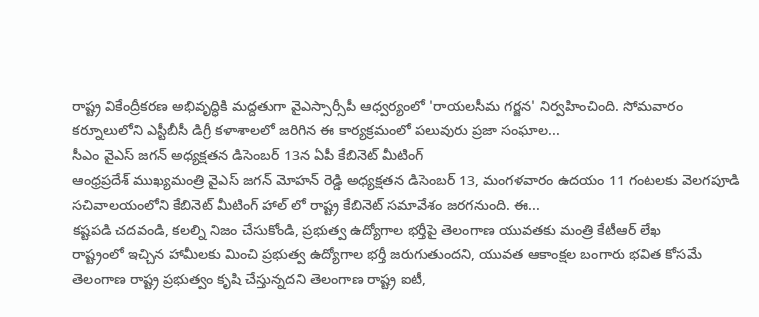రాష్ట్ర వికేంద్రీకరణ అభివృద్ధికి మద్దతుగా వైఎస్సార్సీపీ ఆధ్వర్యంలో 'రాయలసీమ గర్జన' నిర్వహించింది. సోమవారం కర్నూలులోని ఎస్టీబీసీ డిగ్రీ కళాశాలలో జరిగిన ఈ కార్యక్రమంలో పలువురు ప్రజా సంఘాల...
సీఎం వైఎస్ జగన్ అధ్యక్షతన డిసెంబర్ 13న ఏపీ కేబినెట్ మీటింగ్
ఆంధ్రప్రదేశ్ ముఖ్యమంత్రి వైఎస్ జగన్ మోహన్ రెడ్డి అధ్యక్షతన డిసెంబర్ 13, మంగళవారం ఉదయం 11 గంటలకు వెలగపూడి సచివాలయంలోని కేబినెట్ మీటింగ్ హాల్ లో రాష్ట్ర కేబినెట్ సమావేశం జరగనుంది. ఈ...
కష్టపడి చదవండి, కలల్ని నిజం చేసుకోండి, ప్రభుత్వ ఉద్యోగాల భర్తీపై తెలంగాణ యువతకు మంత్రి కేటీఆర్ లేఖ
రాష్ట్రంలో ఇచ్చిన హామీలకు మించి ప్రభుత్వ ఉద్యోగాల భర్తీ జరుగుతుందని, యువత ఆకాంక్షల బంగారు భవిత కోసమే తెలంగాణ రాష్ట్ర ప్రభుత్వం కృషి చేస్తున్నదని తెలంగాణ రాష్ట్ర ఐటీ,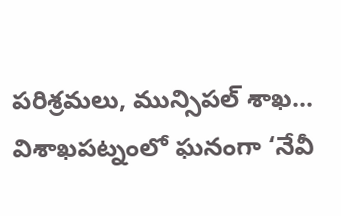పరిశ్రమలు, మున్సిపల్ శాఖ...
విశాఖపట్నంలో ఘనంగా ‘నేవీ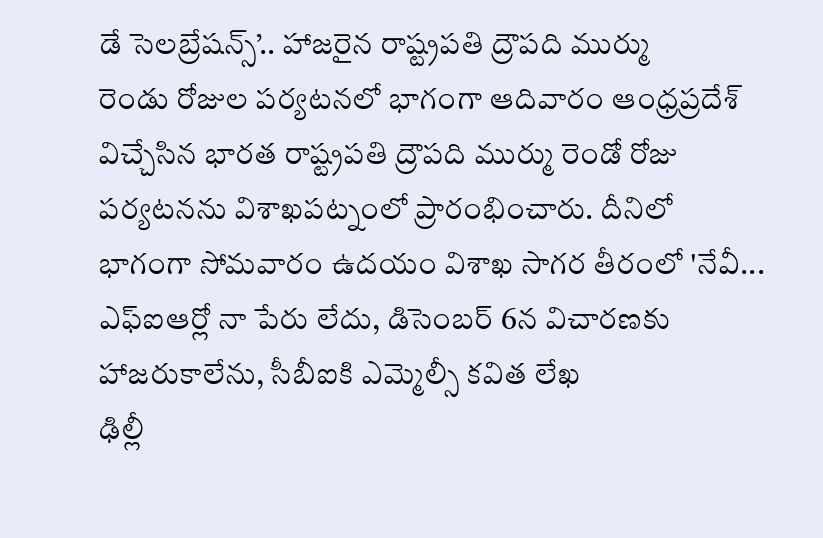డే సెలబ్రేషన్స్’.. హాజరైన రాష్ట్రపతి ద్రౌపది ముర్ము
రెండు రోజుల పర్యటనలో భాగంగా ఆదివారం ఆంధ్రప్రదేశ్ విచ్చేసిన భారత రాష్ట్రపతి ద్రౌపది ముర్ము రెండో రోజు పర్యటనను విశాఖపట్నంలో ప్రారంభించారు. దీనిలో భాగంగా సోమవారం ఉదయం విశాఖ సాగర తీరంలో 'నేవీ...
ఎఫ్ఐఆర్లో నా పేరు లేదు, డిసెంబర్ 6న విచారణకు హాజరుకాలేను, సీబీఐకి ఎమ్మెల్సీ కవిత లేఖ
ఢిల్లీ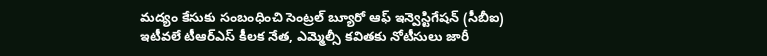మద్యం కేసుకు సంబంధించి సెంట్రల్ బ్యూరో ఆఫ్ ఇన్వెస్టిగేషన్ (సీబీఐ) ఇటీవలే టీఆర్ఎస్ కీలక నేత, ఎమ్మెల్సీ కవితకు నోటీసులు జారీ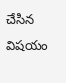చేసిన విషయం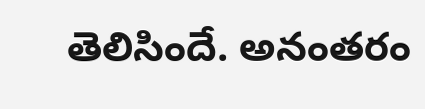తెలిసిందే. అనంతరం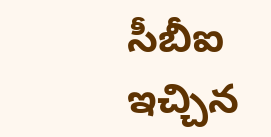సీబీఐ ఇచ్చిన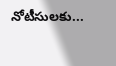నోటీసులకు...